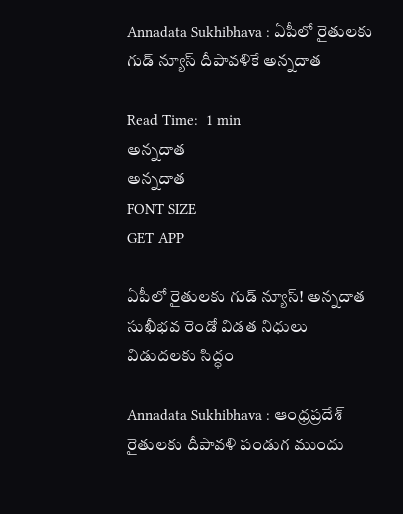Annadata Sukhibhava : ఏపీలో రైతులకు గుడ్ న్యూస్ దీపావళికే అన్నదాత

Read Time:  1 min
అన్నదాత
అన్నదాత
FONT SIZE
GET APP

ఏపీలో రైతులకు గుడ్ న్యూస్! అన్నదాత సుఖీభవ రెండో విడత నిధులు విడుదలకు సిద్ధం

Annadata Sukhibhava : ఆంధ్రప్రదేశ్ రైతులకు దీపావళి పండుగ ముందు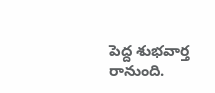పెద్ద శుభవార్త రానుంది.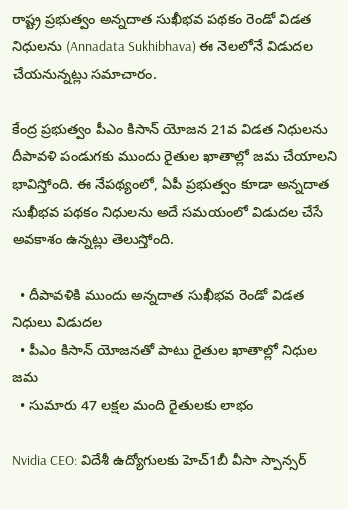రాష్ట్ర ప్రభుత్వం అన్నదాత సుఖీభవ పథకం రెండో విడత నిధులను (Annadata Sukhibhava) ఈ నెలలోనే విడుదల చేయనున్నట్లు సమాచారం.

కేంద్ర ప్రభుత్వం పీఎం కిసాన్ యోజన 21వ విడత నిధులను దీపావళి పండుగకు ముందు రైతుల ఖాతాల్లో జమ చేయాలని భావిస్తోంది. ఈ నేపథ్యంలో, ఏపీ ప్రభుత్వం కూడా అన్నదాత సుఖీభవ పథకం నిధులను అదే సమయంలో విడుదల చేసే అవకాశం ఉన్నట్లు తెలుస్తోంది.

  • దీపావళికి ముందు అన్నదాత సుఖీభవ రెండో విడత నిధులు విడుదల
  • పీఎం కిసాన్ యోజనతో పాటు రైతుల ఖాతాల్లో నిధుల జమ
  • సుమారు 47 లక్షల మంది రైతులకు లాభం

Nvidia CEO: విదేశీ ఉద్యోగులకు హెచ్1బీ వీసా స్పాన్సర్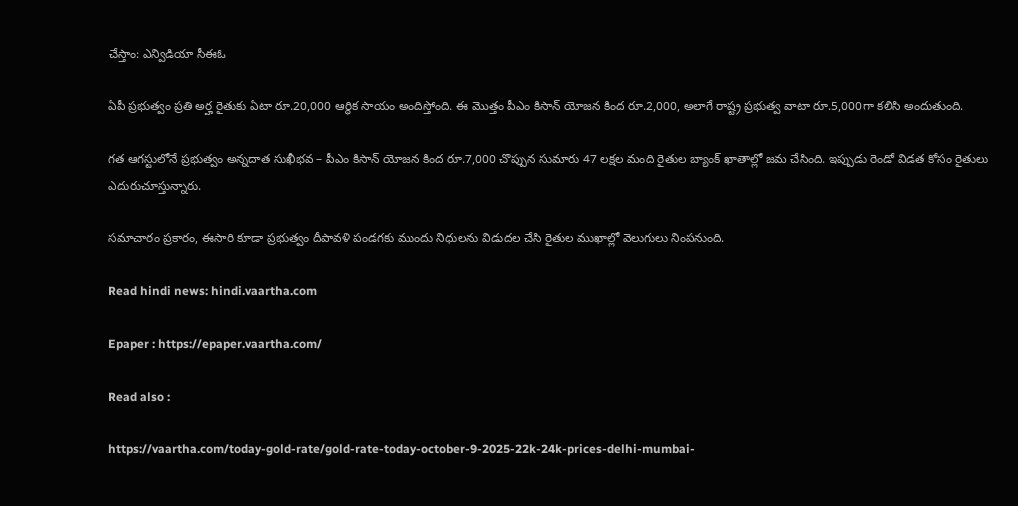చేస్తాం: ఎన్విడియా సీఈఓ

ఏపీ ప్రభుత్వం ప్రతి అర్హ రైతుకు ఏటా రూ.20,000 ఆర్థిక సాయం అందిస్తోంది. ఈ మొత్తం పీఎం కిసాన్ యోజన కింద రూ.2,000, అలాగే రాష్ట్ర ప్రభుత్వ వాటా రూ.5,000గా కలిసి అందుతుంది.

గత ఆగస్టులోనే ప్రభుత్వం అన్నదాత సుఖీభవ – పీఎం కిసాన్ యోజన కింద రూ.7,000 చొప్పున సుమారు 47 లక్షల మంది రైతుల బ్యాంక్ ఖాతాల్లో జమ చేసింది. ఇప్పుడు రెండో విడత కోసం రైతులు ఎదురుచూస్తున్నారు.

సమాచారం ప్రకారం, ఈసారి కూడా ప్రభుత్వం దీపావళి పండగకు ముందు నిధులను విడుదల చేసి రైతుల ముఖాల్లో వెలుగులు నింపనుంది.

Read hindi news: hindi.vaartha.com

Epaper : https://epaper.vaartha.com/

Read also :

https://vaartha.com/today-gold-rate/gold-rate-today-october-9-2025-22k-24k-prices-delhi-mumbai-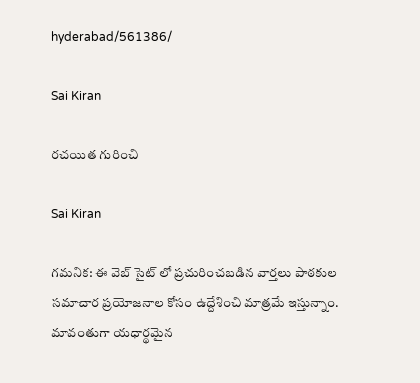hyderabad/561386/

Sai Kiran

రచయిత గురించి

Sai Kiran

గమనిక: ఈ వెబ్ సైట్ లో ప్రచురించబడిన వార్తలు పాఠకుల సమాచార ప్రయోజనాల కోసం ఉద్దేశించి మాత్రమే ఇస్తున్నాం. మావంతుగా యధార్థమైన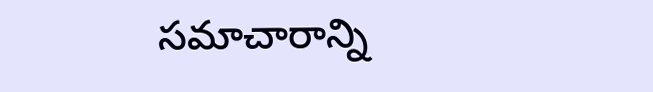సమాచారాన్ని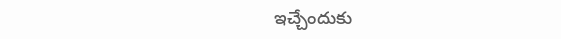ఇచ్చేందుకు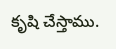కృషి చేస్తాము.